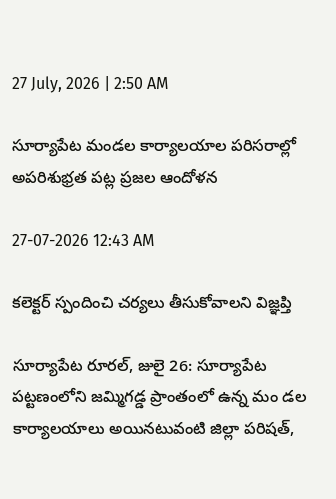27 July, 2026 | 2:50 AM

సూర్యాపేట మండల కార్యాలయాల పరిసరాల్లో అపరిశుభ్రత పట్ల ప్రజల ఆందోళన

27-07-2026 12:43 AM

కలెక్టర్ స్పందించి చర్యలు తీసుకోవాలని విజ్ఞప్తి

సూర్యాపేట రూరల్, జులై 26: సూర్యాపేట పట్టణంలోని జమ్మిగడ్డ ప్రాంతంలో ఉన్న మం డల కార్యాలయాలు అయినటువంటి జిల్లా పరిషత్,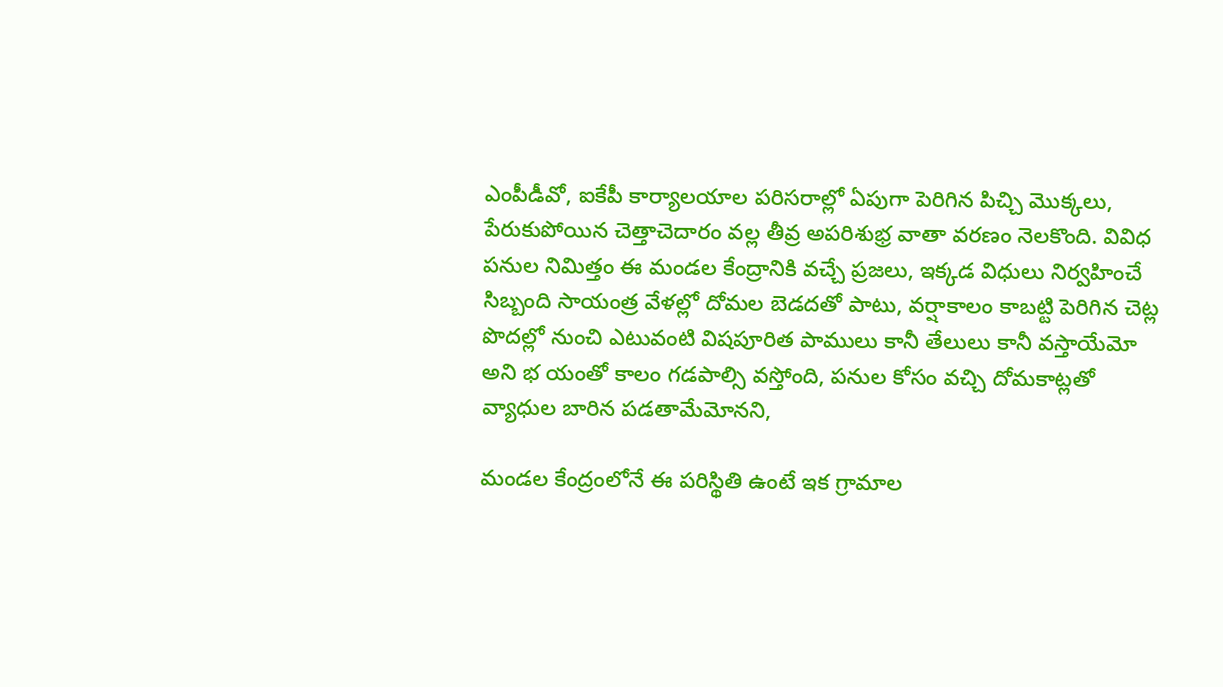ఎంపీడీవో, ఐకేపీ కార్యాలయాల పరిసరాల్లో ఏపుగా పెరిగిన పిచ్చి మొక్కలు, పేరుకుపోయిన చెత్తాచెదారం వల్ల తీవ్ర అపరిశుభ్ర వాతా వరణం నెలకొంది. వివిధ పనుల నిమిత్తం ఈ మండల కేంద్రానికి వచ్చే ప్రజలు, ఇక్కడ విధులు నిర్వహించే సిబ్బంది సాయంత్ర వేళల్లో దోమల బెడదతో పాటు, వర్షాకాలం కాబట్టి పెరిగిన చెట్ల పొదల్లో నుంచి ఎటువంటి విషపూరిత పాములు కానీ తేలులు కానీ వస్తాయేమో అని భ యంతో కాలం గడపాల్సి వస్తోంది, పనుల కోసం వచ్చి దోమకాట్లతో వ్యాధుల బారిన పడతామేమోనని,

మండల కేంద్రంలోనే ఈ పరిస్థితి ఉంటే ఇక గ్రామాల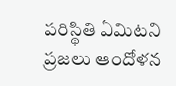పరిస్థితి ఏమిటని ప్రజలు ఆందోళన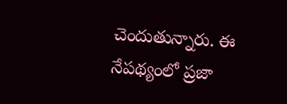చెందుతున్నారు. ఈ నేపథ్యంలో ప్రజా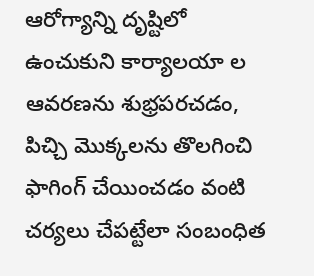ఆరోగ్యాన్ని దృష్టిలో ఉంచుకుని కార్యాలయా ల ఆవరణను శుభ్రపరచడం, పిచ్చి మొక్కలను తొలగించి ఫాగింగ్ చేయించడం వంటి చర్యలు చేపట్టేలా సంబంధిత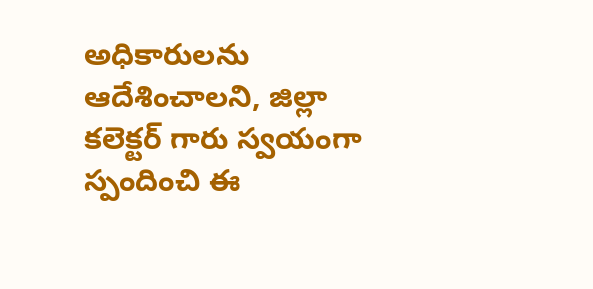అధికారులను ఆదేశించాలని, జిల్లా కలెక్టర్ గారు స్వయంగా స్పందించి ఈ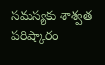సమస్యకు శాశ్వత పరిష్కారం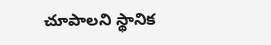చూపాలని స్థానిక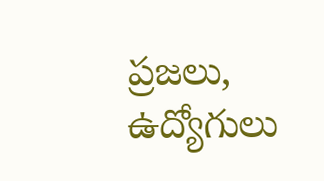ప్రజలు, ఉద్యోగులు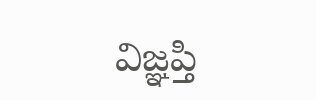విజ్ఞప్తి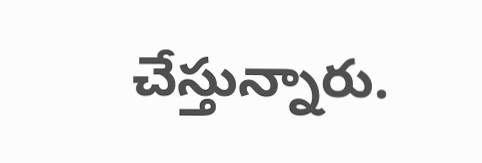చేస్తున్నారు.